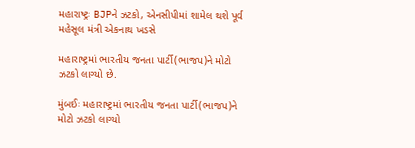મહારાષ્ટ્રઃ BJPને ઝટકો, એનસીપીમાં શામેલ થશે પૂર્વ મહેસૂલ મંત્રી એકનાથ ખડસે

મહારાષ્ટ્રમાં ભારતીય જનતા પાર્ટી(ભાજપ)ને મોટો ઝટકો લાગ્યો છે.

મુંબઈઃ મહારાષ્ટ્રમાં ભારતીય જનતા પાર્ટી(ભાજપ)ને મોટો ઝટકો લાગ્યો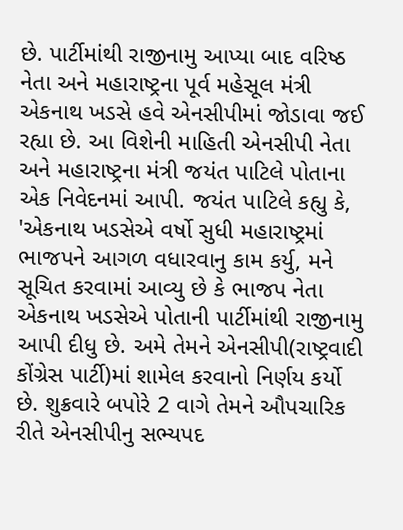છે. પાર્ટીમાંથી રાજીનામુ આપ્યા બાદ વરિષ્ઠ નેતા અને મહારાષ્ટ્રના પૂર્વ મહેસૂલ મંત્રી એકનાથ ખડસે હવે એનસીપીમાં જોડાવા જઈ રહ્યા છે. આ વિશેની માહિતી એનસીપી નેતા અને મહારાષ્ટ્રના મંત્રી જયંત પાટિલે પોતાના એક નિવેદનમાં આપી. જયંત પાટિલે કહ્યુ કે, 'એકનાથ ખડસેએ વર્ષો સુધી મહારાષ્ટ્રમાં ભાજપને આગળ વધારવાનુ કામ કર્યુ, મને સૂચિત કરવામાં આવ્યુ છે કે ભાજપ નેતા એકનાથ ખડસેએ પોતાની પાર્ટીમાંથી રાજીનામુ આપી દીધુ છે. અમે તેમને એનસીપી(રાષ્ટ્રવાદી કોંગ્રેસ પાર્ટી)માં શામેલ કરવાનો નિર્ણય કર્યો છે. શુક્રવારે બપોરે 2 વાગે તેમને ઔપચારિક રીતે એનસીપીનુ સભ્યપદ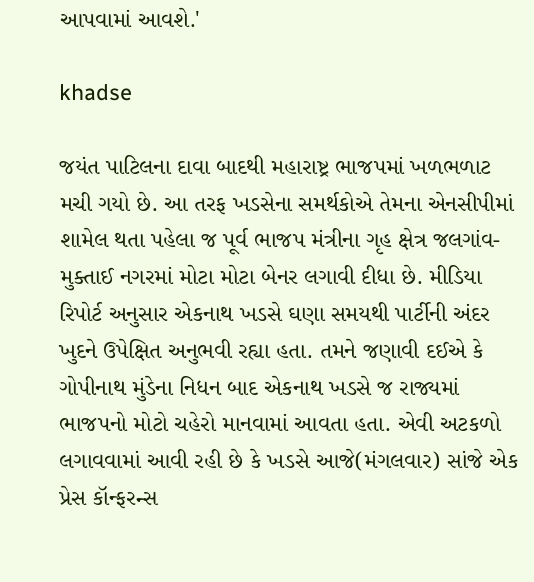આપવામાં આવશે.'

khadse

જયંત પાટિલના દાવા બાદથી મહારાષ્ટ્ર ભાજપમાં ખળભળાટ મચી ગયો છે. આ તરફ ખડસેના સમર્થકોએ તેમના એનસીપીમાં શામેલ થતા પહેલા જ પૂર્વ ભાજપ મંત્રીના ગૃહ ક્ષેત્ર જલગાંવ-મુક્તાઈ નગરમાં મોટા મોટા બેનર લગાવી દીધા છે. મીડિયા રિપોર્ટ અનુસાર એકનાથ ખડસે ઘણા સમયથી પાર્ટીની અંદર ખુદને ઉપેક્ષિત અનુભવી રહ્યા હતા. તમને જણાવી દઈએ કે ગોપીનાથ મુંડેના નિધન બાદ એકનાથ ખડસે જ રાજ્યમાં ભાજપનો મોટો ચહેરો માનવામાં આવતા હતા. એવી અટકળો લગાવવામાં આવી રહી છે કે ખડસે આજે(મંગલવાર) સાંજે એક પ્રેસ કૉન્ફરન્સ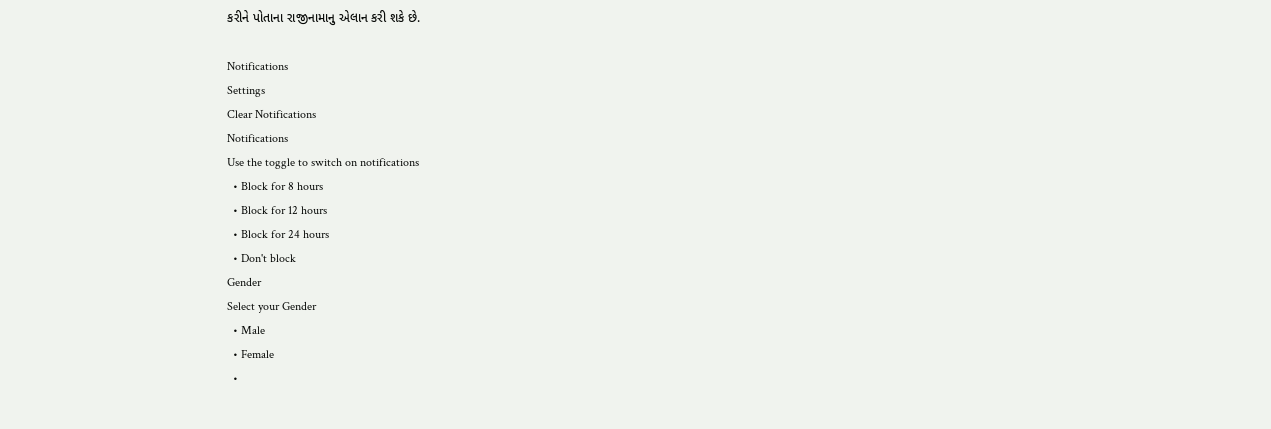કરીને પોતાના રાજીનામાનુ એલાન કરી શકે છે.

Notifications
Settings
Clear Notifications
Notifications
Use the toggle to switch on notifications
  • Block for 8 hours
  • Block for 12 hours
  • Block for 24 hours
  • Don't block
Gender
Select your Gender
  • Male
  • Female
  •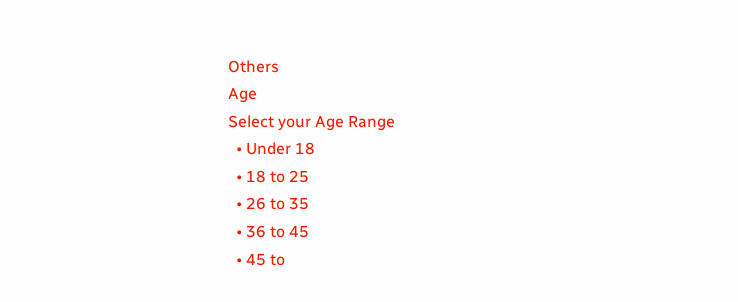Others
Age
Select your Age Range
  • Under 18
  • 18 to 25
  • 26 to 35
  • 36 to 45
  • 45 to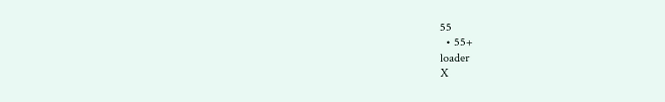55
  • 55+
loader
X